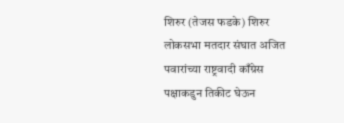शिरुर (तेजस फडके) शिरुर लोकसभा मतदार संघात अजित पवारांच्या राष्ट्रवादी काँग्रेस पक्षाकडुन तिकीट घेऊन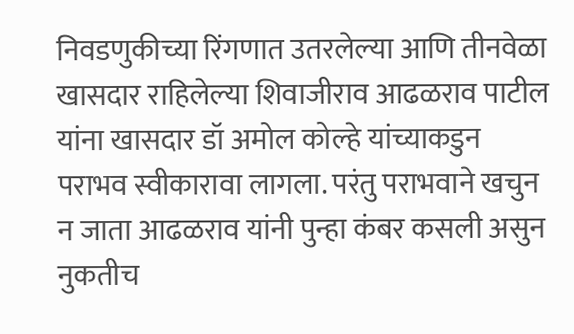निवडणुकीच्या रिंगणात उतरलेल्या आणि तीनवेळा खासदार राहिलेल्या शिवाजीराव आढळराव पाटील यांना खासदार डॉ अमोल कोल्हे यांच्याकडुन पराभव स्वीकारावा लागला. परंतु पराभवाने खचुन न जाता आढळराव यांनी पुन्हा कंबर कसली असुन नुकतीच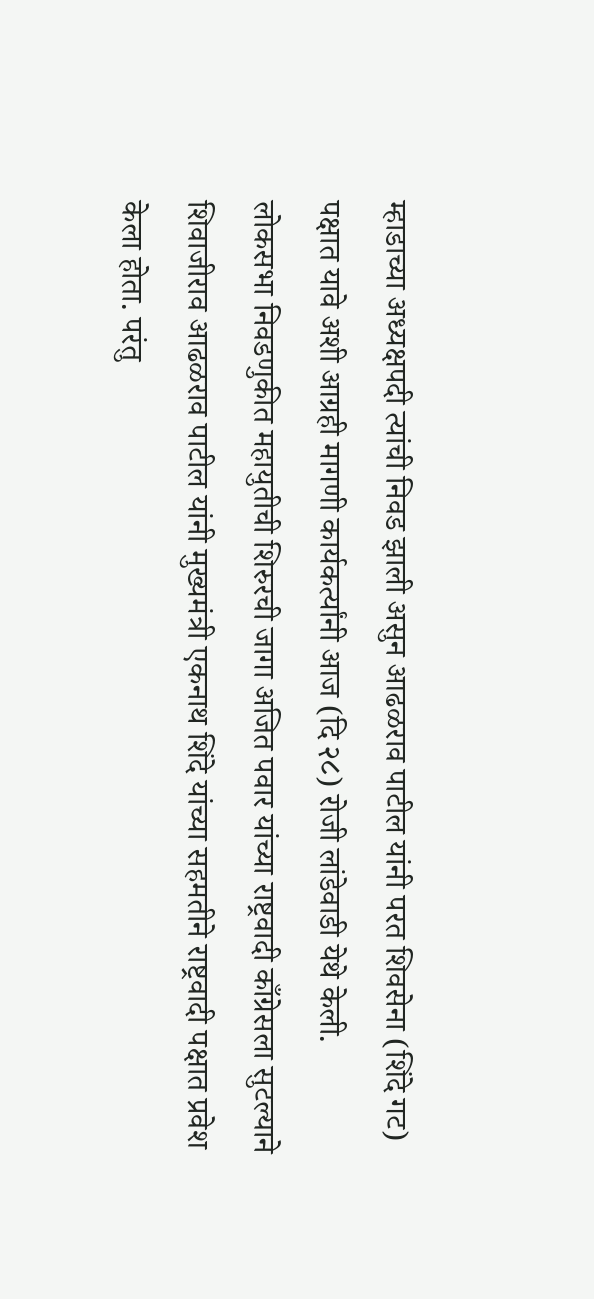म्हाडाच्या अध्यक्षपदी त्यांची निवड झाली असुन आढळराव पाटील यांनी परत शिवसेना (शिंदे गट) पक्षात यावे अशी आग्रही मागणी कार्यकर्त्यांनी आज (दि २८) रोजी लांडेवाडी येथे केली.
लोकसभा निवडणुकीत महायुतीची शिरुरची जागा अजित पवार यांच्या राष्ट्रवादी काँग्रेसला सुटल्याने शिवाजीराव आढळराव पाटील यांनी मुख्यमंत्री एकनाथ शिंदे यांच्या सहमतीने राष्ट्रवादी पक्षात प्रवेश केला होता. परंतु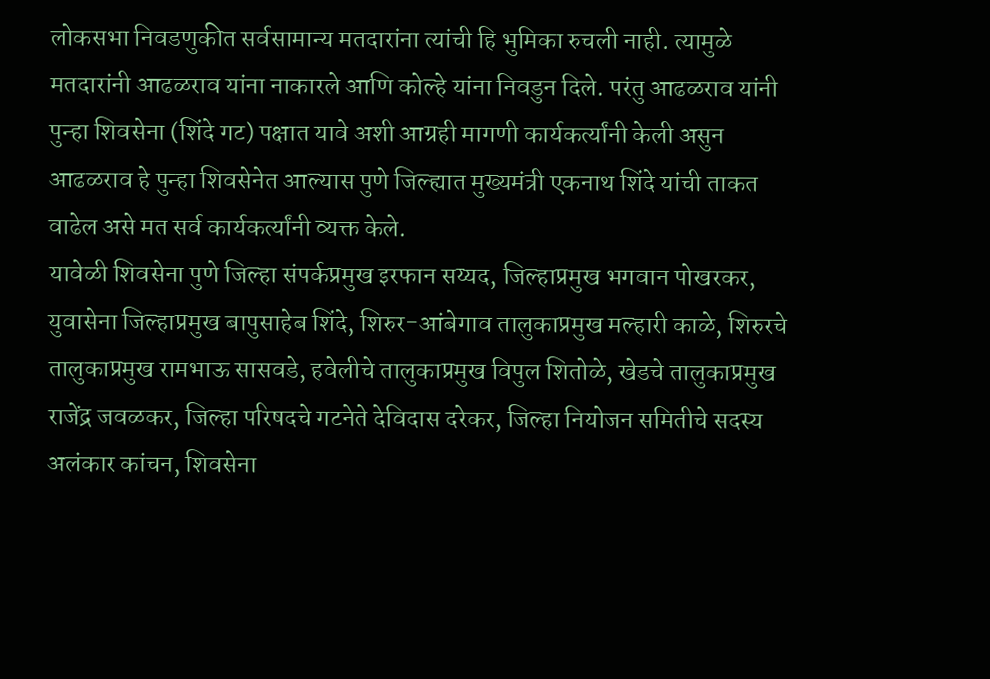लोकसभा निवडणुकीत सर्वसामान्य मतदारांना त्यांची हि भुमिका रुचली नाही. त्यामुळे मतदारांनी आढळराव यांना नाकारले आणि कोल्हे यांना निवडुन दिले. परंतु आढळराव यांनी पुन्हा शिवसेना (शिंदे गट) पक्षात यावे अशी आग्रही मागणी कार्यकर्त्यांनी केली असुन आढळराव हे पुन्हा शिवसेनेत आल्यास पुणे जिल्ह्यात मुख्यमंत्री एकनाथ शिंदे यांची ताकत वाढेल असे मत सर्व कार्यकर्त्यांनी व्यक्त केले.
यावेळी शिवसेना पुणे जिल्हा संपर्कप्रमुख इरफान सय्यद, जिल्हाप्रमुख भगवान पोखरकर, युवासेना जिल्हाप्रमुख बापुसाहेब शिंदे, शिरुर-आंबेगाव तालुकाप्रमुख मल्हारी काळे, शिरुरचे तालुकाप्रमुख रामभाऊ सासवडे, हवेलीचे तालुकाप्रमुख विपुल शितोळे, खेडचे तालुकाप्रमुख राजेंद्र जवळकर, जिल्हा परिषदचे गटनेते देविदास दरेकर, जिल्हा नियोजन समितीचे सदस्य अलंकार कांचन, शिवसेना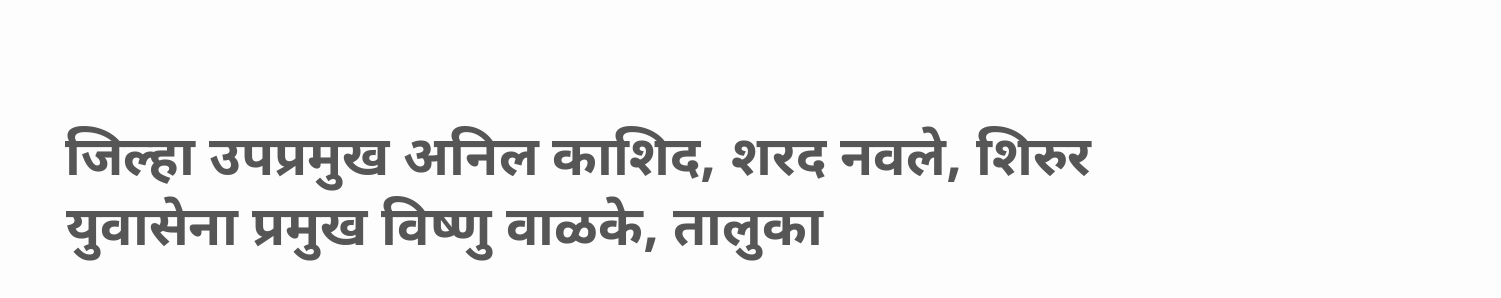जिल्हा उपप्रमुख अनिल काशिद, शरद नवले, शिरुर युवासेना प्रमुख विष्णु वाळके, तालुका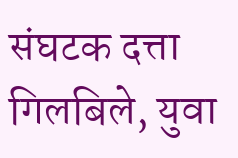संघटक दत्ता गिलबिले, युवा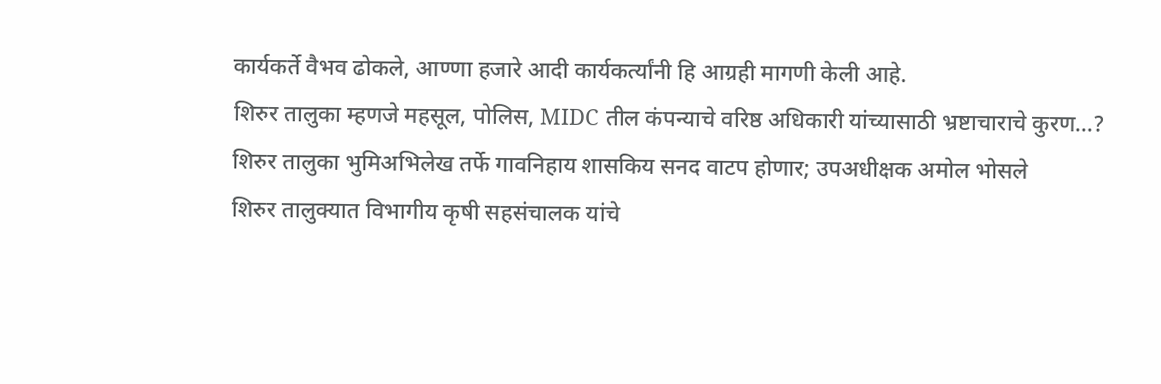कार्यकर्ते वैभव ढोकले, आण्णा हजारे आदी कार्यकर्त्यांनी हि आग्रही मागणी केली आहे.
शिरुर तालुका म्हणजे महसूल, पोलिस, MIDC तील कंपन्याचे वरिष्ठ अधिकारी यांच्यासाठी भ्रष्टाचाराचे कुरण…?
शिरुर तालुका भुमिअभिलेख तर्फे गावनिहाय शासकिय सनद वाटप होणार; उपअधीक्षक अमोल भोसले
शिरुर तालुक्यात विभागीय कृषी सहसंचालक यांचे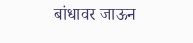बांधावर जाऊन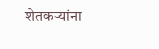शेतकऱ्यांना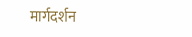मार्गदर्शन